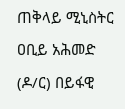ጠቅላይ ሚኒስትር ዐቢይ አሕመድ (ዶ/ር) በይፋዊ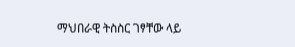ማህበራዊ ትስስር ገፃቸው ላይ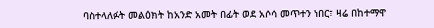ባስተላለፉት መልዕክት ከአንድ አመት በፊት ወደ አሶሳ መጥተን ነበር፣ ዛሬ በከተማዋ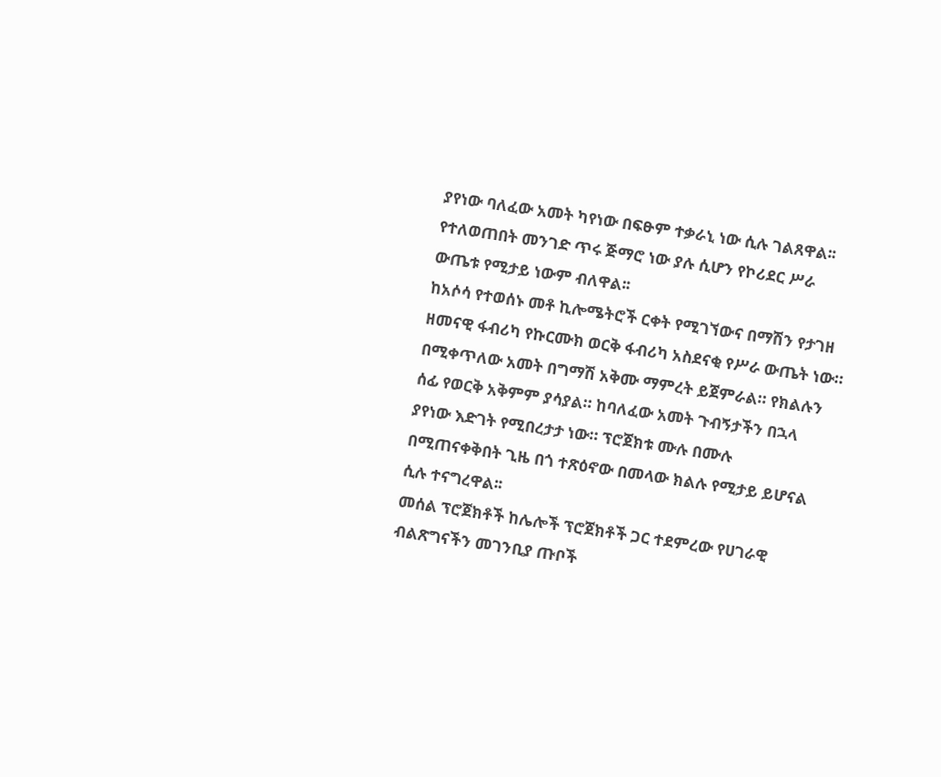ያየነው ባለፈው አመት ካየነው በፍፁም ተቃራኒ ነው ሲሉ ገልጸዋል፡፡
የተለወጠበት መንገድ ጥሩ ጅማሮ ነው ያሉ ሲሆን የኮሪደር ሥራ ውጤቱ የሚታይ ነውም ብለዋል፡፡
ከአሶሳ የተወሰኑ መቶ ኪሎሜትሮች ርቀት የሚገኘውና በማሽን የታገዘ ዘመናዊ ፋብሪካ የኩርሙክ ወርቅ ፋብሪካ አስደናቂ የሥራ ውጤት ነው። በሚቀጥለው አመት በግማሽ አቅሙ ማምረት ይጀምራል። የክልሉን ሰፊ የወርቅ አቅምም ያሳያል። ከባለፈው አመት ጉብኝታችን በኋላ ያየነው እድገት የሚበረታታ ነው። ፕሮጀክቱ ሙሉ በሙሉ በሚጠናቀቅበት ጊዜ በጎ ተጽዕኖው በመላው ክልሉ የሚታይ ይሆናል ሲሉ ተናግረዋል፡፡
መሰል ፕሮጀክቶች ከሌሎች ፕሮጀክቶች ጋር ተደምረው የሀገራዊ ብልጽግናችን መገንቢያ ጡቦች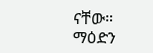ናቸው። ማዕድን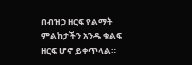በብዝኃ ዘርፍ የልማት ምልከታችን አንዱ ቁልፍ ዘርፍ ሆኖ ይቀጥላል።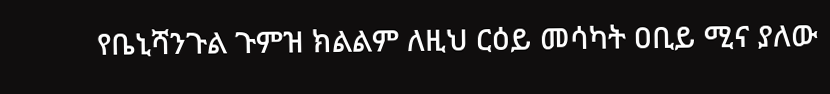የቤኒሻንጉል ጉምዝ ክልልም ለዚህ ርዕይ መሳካት ዐቢይ ሚና ያለው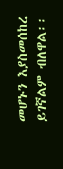መሆኑን እያስመሰከረ ይገኛልም ብለዋል፡፡